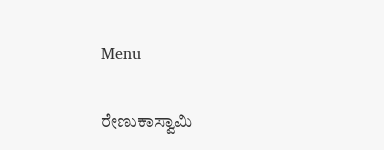Menu

ರೇಣುಕಾಸ್ವಾಮಿ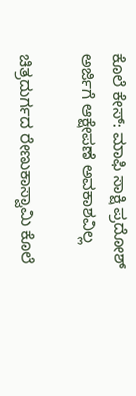ಕೊಲೆ ಕೇಸ್‌: ಮಾಫಿ ಸಾಕ್ಷಿ ಪ್ರದೋಶ್‌ ಅರ್ಜಿಗೆ ಆಕ್ಷೇಪಣೆ ಅವಕಾಶವಿಲ್ಲ

ಚಿತ್ರದುರ್ಗದ ರೇಣುಕಾಸ್ವಾಮಿ ಕೊಲೆ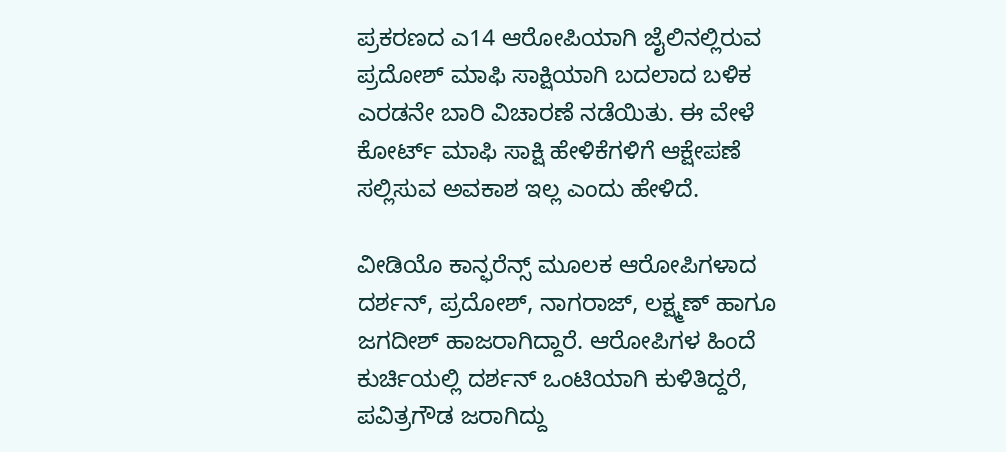ಪ್ರಕರಣದ ಎ14 ಆರೋಪಿಯಾಗಿ ಜೈಲಿನಲ್ಲಿರುವ ಪ್ರದೋಶ್‌ ಮಾಫಿ ಸಾಕ್ಷಿಯಾಗಿ ಬದಲಾದ ಬಳಿಕ ಎರಡನೇ ಬಾರಿ ವಿಚಾರಣೆ ನಡೆಯಿತು. ಈ ವೇಳೆ ಕೋರ್ಟ್‌ ಮಾಫಿ ಸಾಕ್ಷಿ ಹೇಳಿಕೆಗಳಿಗೆ ಆಕ್ಷೇಪಣೆ ಸಲ್ಲಿಸುವ ಅವಕಾಶ ಇಲ್ಲ ಎಂದು ಹೇಳಿದೆ.

ವೀಡಿಯೊ ಕಾನ್ಫರೆನ್ಸ್ ಮೂಲಕ ಆರೋಪಿಗಳಾದ ದರ್ಶನ್, ಪ್ರದೋಶ್‌, ನಾಗರಾಜ್, ಲಕ್ಷ್ಮಣ್ ಹಾಗೂ ಜಗದೀಶ್ ಹಾಜರಾಗಿದ್ದಾರೆ. ಆರೋಪಿಗಳ ಹಿಂದೆ ಕುರ್ಚಿಯಲ್ಲಿ ದರ್ಶನ್‌ ಒಂಟಿಯಾಗಿ ಕುಳಿತಿದ್ದರೆ, ಪವಿತ್ರಗೌಡ ಜರಾಗಿದ್ದು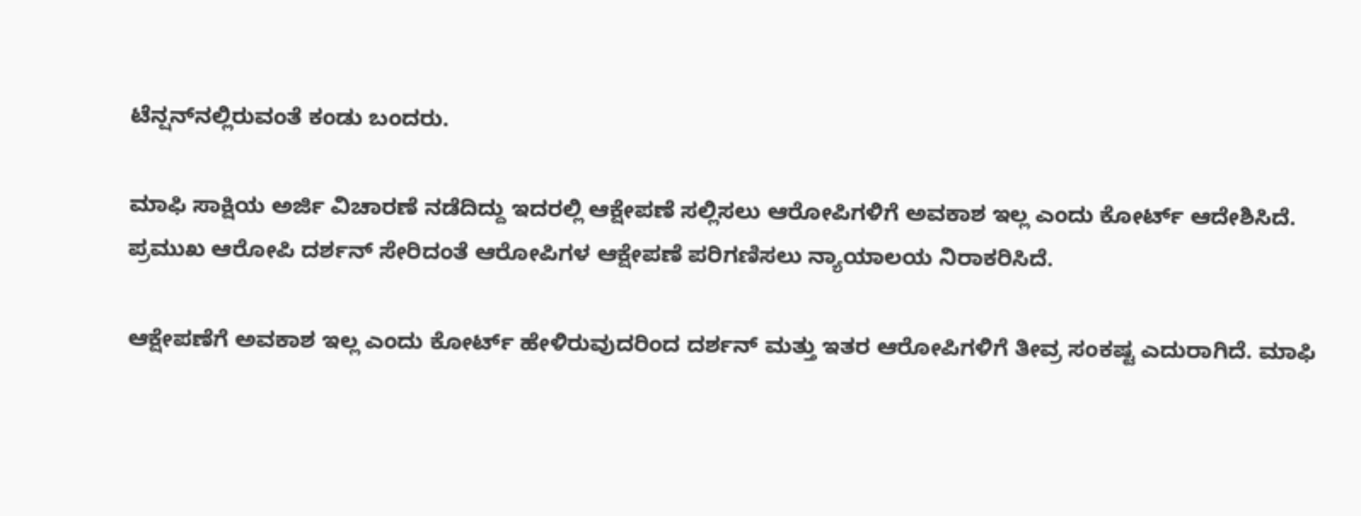ಟೆನ್ಷನ್‌ನಲ್ಲಿರುವಂತೆ ಕಂಡು ಬಂದರು.

ಮಾಫಿ ಸಾಕ್ಷಿಯ ಅರ್ಜಿ ವಿಚಾರಣೆ ನಡೆದಿದ್ದು ಇದರಲ್ಲಿ ಆಕ್ಷೇಪಣೆ ಸಲ್ಲಿಸಲು ಆರೋಪಿಗಳಿಗೆ ಅವಕಾಶ ಇಲ್ಲ ಎಂದು ಕೋರ್ಟ್ ಆದೇಶಿಸಿದೆ. ಪ್ರಮುಖ ಆರೋಪಿ ದರ್ಶನ್‌ ಸೇರಿದಂತೆ ಆರೋಪಿಗಳ ಆಕ್ಷೇಪಣೆ ಪರಿಗಣಿಸಲು ನ್ಯಾಯಾಲಯ ನಿರಾಕರಿಸಿದೆ.

ಆಕ್ಷೇಪಣೆಗೆ ಅವಕಾಶ ಇಲ್ಲ ಎಂದು ಕೋರ್ಟ್ ಹೇಳಿರುವುದರಿಂದ ದರ್ಶನ್‌ ಮತ್ತು ಇತರ ಆರೋಪಿಗಳಿಗೆ ತೀವ್ರ ಸಂಕಷ್ಟ ಎದುರಾಗಿದೆ. ಮಾಫಿ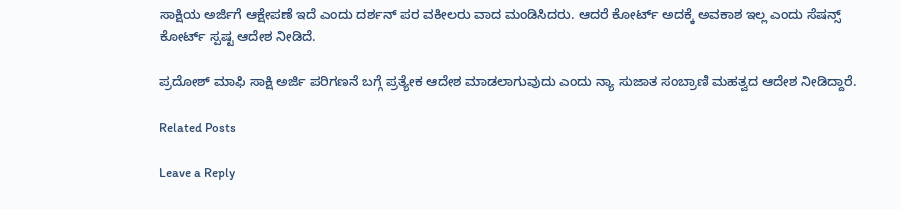ಸಾಕ್ಷಿಯ ಅರ್ಜಿಗೆ ಆಕ್ಷೇಪಣೆ ಇದೆ ಎಂದು ದರ್ಶನ್‌ ಪರ ವಕೀಲರು ವಾದ ಮಂಡಿಸಿದರು. ಆದರೆ ಕೋರ್ಟ್‌ ಅದಕ್ಕೆ ಅವಕಾಶ ಇಲ್ಲ ಎಂದು ಸೆಷನ್ಸ್ ಕೋರ್ಟ್ ಸ್ಪಷ್ಟ ಆದೇಶ ನೀಡಿದೆ.

ಪ್ರದೋಶ್ ಮಾಫಿ ಸಾಕ್ಷಿ ಅರ್ಜಿ ಪರಿಗಣನೆ ಬಗ್ಗೆ ಪ್ರತ್ಯೇಕ ಆದೇಶ ಮಾಡಲಾಗುವುದು ಎಂದು ನ್ಯಾ ಸುಜಾತ ಸಂಬ್ರಾಣಿ ಮಹತ್ವದ ಆದೇಶ ನೀಡಿದ್ದಾರೆ.

Related Posts

Leave a Reply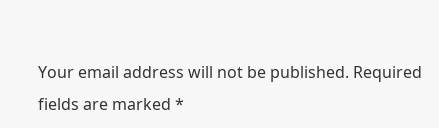Your email address will not be published. Required fields are marked *